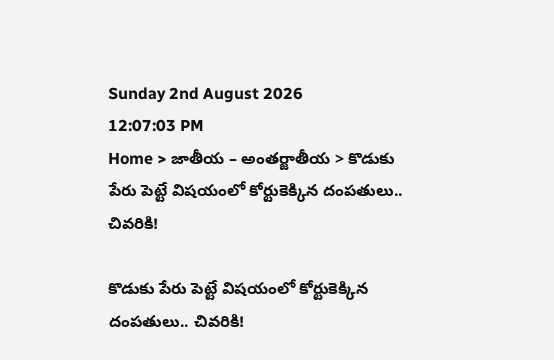Sunday 2nd August 2026
12:07:03 PM
Home > జాతీయ – అంతర్జాతీయ > కొడుకు పేరు పెట్టే విషయంలో కోర్టుకెక్కిన దంపతులు.. చివరికి!

కొడుకు పేరు పెట్టే విషయంలో కోర్టుకెక్కిన దంపతులు.. చివరికి!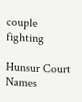couple fighting

Hunsur Court Names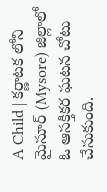A Child | కర్ణాటక లోని మైసూర్ (Mysore) జిల్లాలో ఓ ఆసక్తికర ఘటన చోటు చేసుకుంది.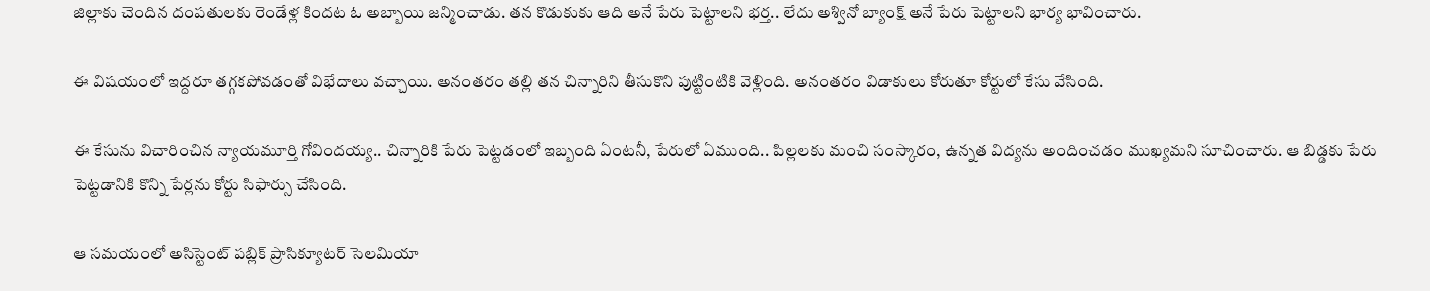జిల్లాకు చెందిన దంపతులకు రెండేళ్ల కిందట ఓ అబ్బాయి జన్మించాడు. తన కొడుకుకు ఆది అనే పేరు పెట్టాలని భర్త.. లేదు అశ్వినో బ్యాంక్ష్ అనే పేరు పెట్టాలని భార్య భావించారు.

ఈ విషయంలో ఇద్దరూ తగ్గకపోవడంతో విభేదాలు వచ్చాయి. అనంతరం తల్లి తన చిన్నారిని తీసుకొని పుట్టింటికి వెళ్లింది. అనంతరం విడాకులు కోరుతూ కోర్టులో కేసు వేసింది.

ఈ కేసును విచారించిన న్యాయమూర్తి గోవిందయ్య.. చిన్నారికి పేరు పెట్టడంలో ఇబ్బంది ఏంటనీ, పేరులో ఏముంది.. పిల్లలకు మంచి సంస్కారం, ఉన్నత విద్యను అందించడం ముఖ్యమని సూచించారు. ఆ బిడ్డకు పేరు పెట్టడానికి కొన్ని పేర్లను కోర్టు సిఫార్సు చేసింది.

ఆ సమయంలో అసిస్టెంట్ పబ్లిక్ ప్రాసిక్యూటర్ సెలమియా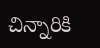చిన్నారికి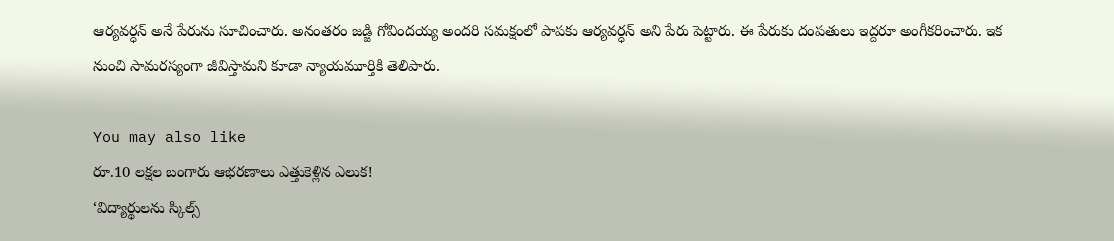ఆర్యవర్ధన్ అనే పేరును సూచించారు. అనంతరం జడ్జి గోవిందయ్య అందరి సమక్షంలో పాపకు ఆర్యవర్ధన్ అని పేరు పెట్టారు. ఈ పేరుకు దంపతులు ఇద్దరూ అంగీకరించారు. ఇక నుంచి సామరస్యంగా జీవిస్తామని కూడా న్యాయమూర్తికి తెలిపారు.

You may also like
రూ.10 లక్షల బంగారు ఆభరణాలు ఎత్తుకెళ్లిన ఎలుక!
‘విద్యార్థులను స్కిల్స్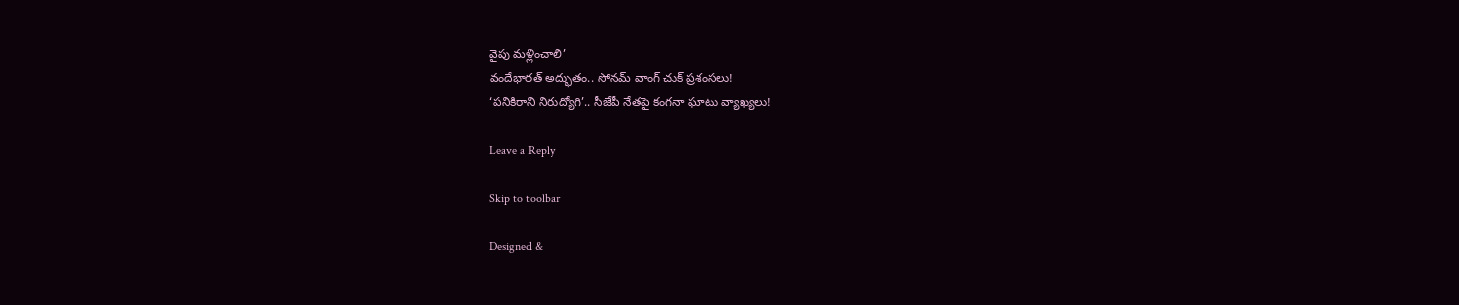వైపు మళ్లించాలి’
వందేభారత్ అద్భుతం.. సోనమ్ వాంగ్ చుక్ ప్రశంసలు!
‘పనికిరాని నిరుద్యోగి’.. సీజేపీ నేతపై కంగనా ఘాటు వ్యాఖ్యలు!

Leave a Reply

Skip to toolbar

Designed &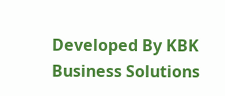Developed By KBK Business Solutions